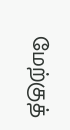மேற்குத்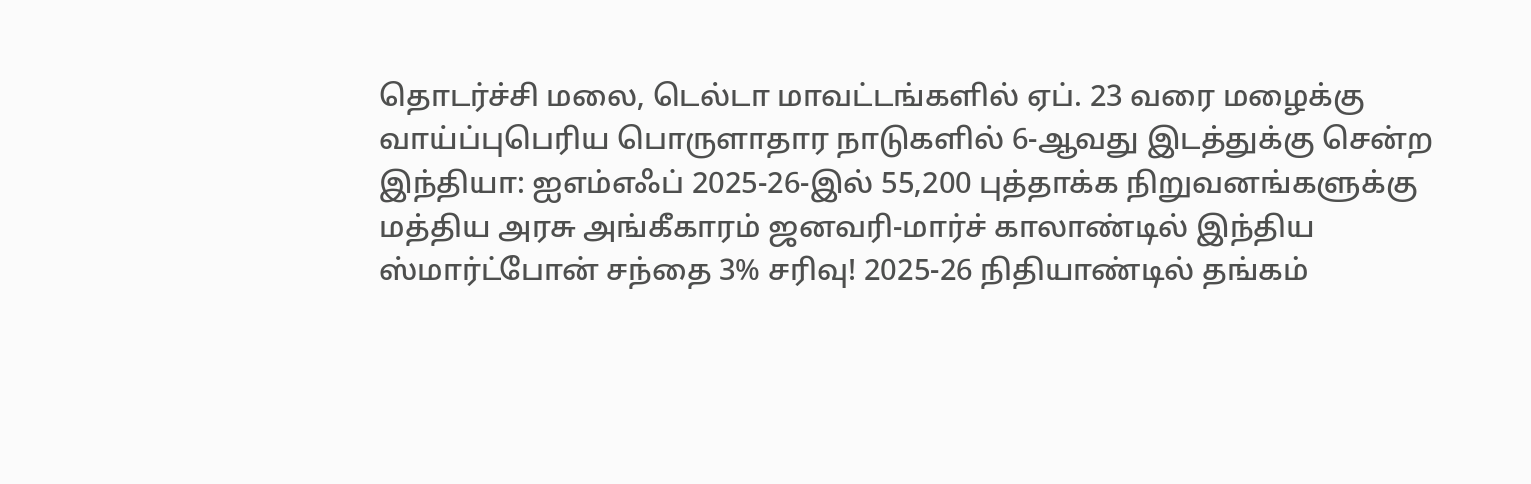தொடர்ச்சி மலை, டெல்டா மாவட்டங்களில் ஏப். 23 வரை மழைக்கு வாய்ப்புபெரிய பொருளாதார நாடுகளில் 6-ஆவது இடத்துக்கு சென்ற இந்தியா: ஐஎம்எஃப் 2025-26-இல் 55,200 புத்தாக்க நிறுவனங்களுக்கு மத்திய அரசு அங்கீகாரம் ஜனவரி-மார்ச் காலாண்டில் இந்திய ஸ்மார்ட்போன் சந்தை 3% சரிவு! 2025-26 நிதியாண்டில் தங்கம்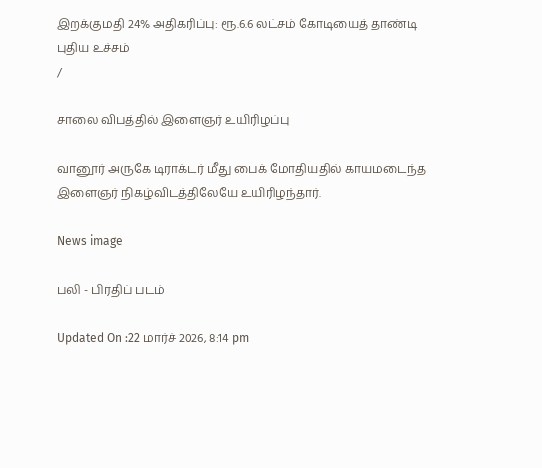இறக்குமதி 24% அதிகரிப்பு: ரூ.6.6 லட்சம் கோடியைத் தாண்டி புதிய உச்சம்
/

சாலை விபத்தில் இளைஞர் உயிரிழப்பு

வானூர் அருகே டிராக்டர் மீது பைக் மோதியதில் காயமடைந்த இளைஞர் நிகழ்விடத்திலேயே உயிரிழந்தார்.

News image

பலி - பிரதிப் படம்

Updated On :22 மார்ச் 2026, 8:14 pm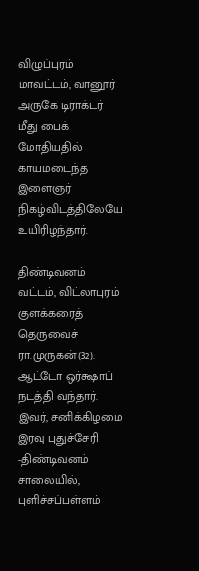விழுப்புரம் மாவட்டம், வானூர் அருகே டிராக்டர் மீது பைக் மோதியதில் காயமடைந்த இளைஞர் நிகழ்விடத்திலேயே உயிரிழந்தார்.

திண்டிவனம் வட்டம், விட்லாபுரம் குளக்கரைத் தெருவைச் ரா.முருகன்(32). ஆட்டோ ஒர்க்ஷாப் நடத்தி வந்தார். இவர், சனிக்கிழமை இரவு புதுச்சேரி -திண்டிவனம் சாலையில், புளிச்சப்பள்ளம்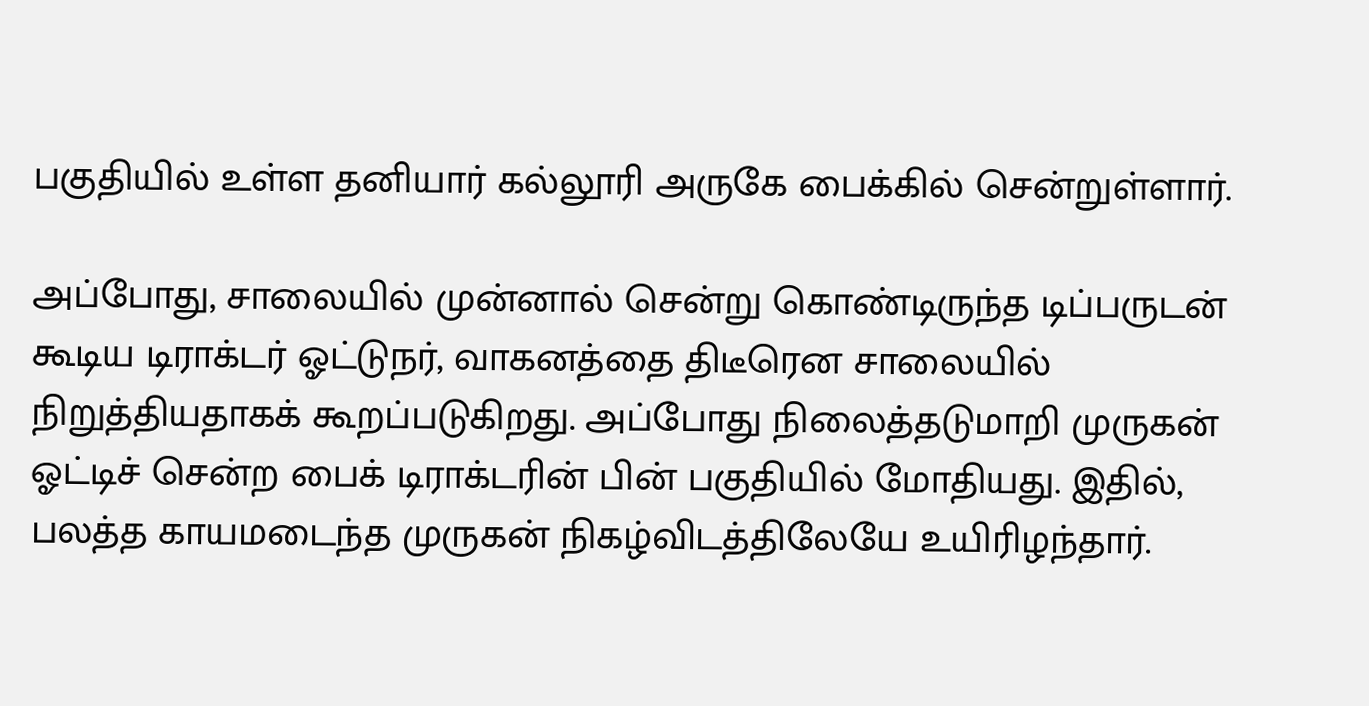பகுதியில் உள்ள தனியார் கல்லூரி அருகே பைக்கில் சென்றுள்ளார்.

அப்போது, சாலையில் முன்னால் சென்று கொண்டிருந்த டிப்பருடன் கூடிய டிராக்டர் ஓட்டுநர், வாகனத்தை திடீரென சாலையில் நிறுத்தியதாகக் கூறப்படுகிறது. அப்போது நிலைத்தடுமாறி முருகன் ஓட்டிச் சென்ற பைக் டிராக்டரின் பின் பகுதியில் மோதியது. இதில், பலத்த காயமடைந்த முருகன் நிகழ்விடத்திலேயே உயிரிழந்தார்.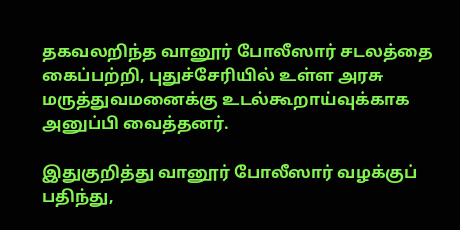தகவலறிந்த வானூர் போலீஸார் சடலத்தை கைப்பற்றி, புதுச்சேரியில் உள்ள அரசு மருத்துவமனைக்கு உடல்கூறாய்வுக்காக அனுப்பி வைத்தனர்.

இதுகுறித்து வானூர் போலீஸார் வழக்குப் பதிந்து,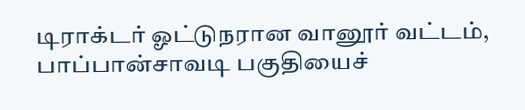டிராக்டர் ஓட்டுநரான வானூர் வட்டம், பாப்பான்சாவடி பகுதியைச்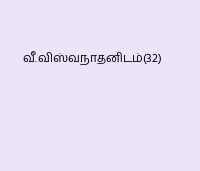வீ.விஸ்வநாதனிடம்(32)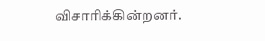விசாரிக்கின்றனர்.